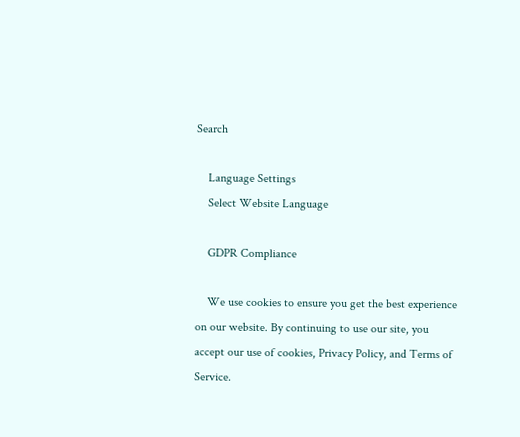Search

    Language Settings
    Select Website Language

    GDPR Compliance

    We use cookies to ensure you get the best experience on our website. By continuing to use our site, you accept our use of cookies, Privacy Policy, and Terms of Service.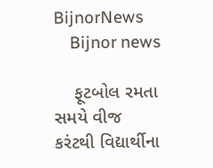BijnorNews
    Bijnor news

    ફૂટબોલ રમતા સમયે વીજ કરંટથી વિદ્યાર્થીના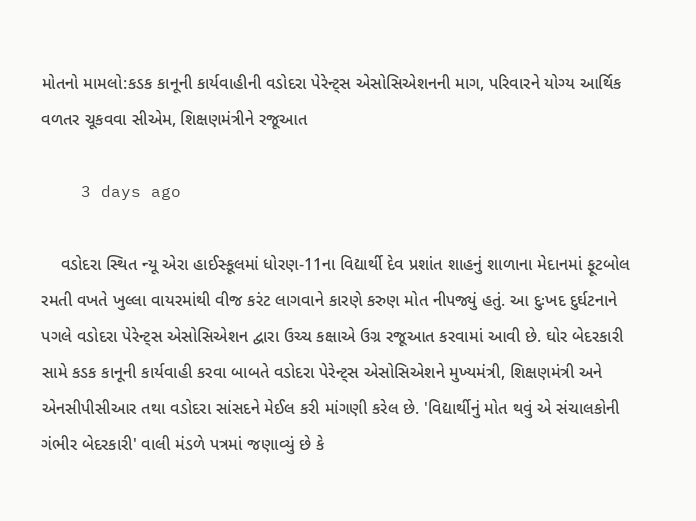મોતનો મામલો:કડક કાનૂની કાર્યવાહીની વડોદરા પેરેન્ટ્સ એસોસિએશનની માગ, પરિવારને યોગ્ય આર્થિક વળતર ચૂકવવા સીએમ, શિક્ષણમંત્રીને રજૂઆત

    3 days ago

    વડોદરા સ્થિત ન્યૂ એરા હાઈસ્કૂલમાં ધોરણ-11ના વિદ્યાર્થી દેવ પ્રશાંત શાહનું શાળાના મેદાનમાં ફૂટબોલ રમતી વખતે ખુલ્લા વાયરમાંથી વીજ કરંટ લાગવાને કારણે કરુણ મોત નીપજ્યું હતું. આ દુઃખદ દુર્ઘટનાને પગલે વડોદરા પેરેન્ટ્સ એસોસિએશન દ્વારા ઉચ્ચ કક્ષાએ ઉગ્ર રજૂઆત કરવામાં આવી છે. ઘોર બેદરકારી સામે કડક કાનૂની કાર્યવાહી કરવા બાબતે વડોદરા પેરેન્ટ્સ એસોસિએશને મુખ્યમંત્રી, શિક્ષણમંત્રી અને એનસીપીસીઆર તથા વડોદરા સાંસદને મેઈલ કરી માંગણી કરેલ છે. 'વિદ્યાર્થીનું મોત થવું એ સંચાલકોની ગંભીર બેદરકારી' વાલી મંડળે પત્રમાં જણાવ્યું છે કે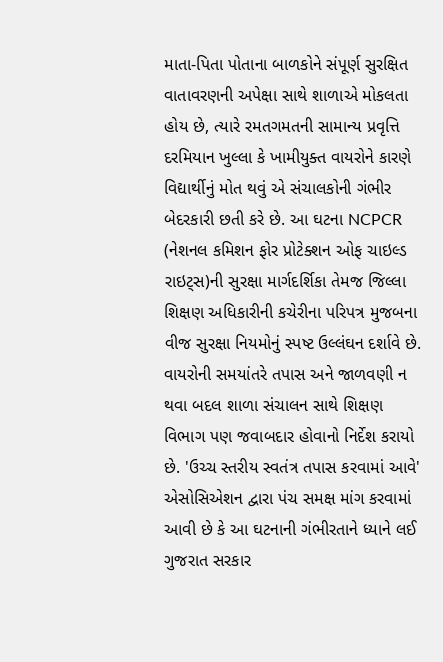માતા-પિતા પોતાના બાળકોને સંપૂર્ણ સુરક્ષિત વાતાવરણની અપેક્ષા સાથે શાળાએ મોકલતા હોય છે, ત્યારે રમતગમતની સામાન્ય પ્રવૃત્તિ દરમિયાન ખુલ્લા કે ખામીયુક્ત વાયરોને કારણે વિદ્યાર્થીનું મોત થવું એ સંચાલકોની ગંભીર બેદરકારી છતી કરે છે. આ ઘટના NCPCR (નેશનલ કમિશન ફોર પ્રોટેક્શન ઓફ ચાઇલ્ડ રાઇટ્સ)ની સુરક્ષા માર્ગદર્શિકા તેમજ જિલ્લા શિક્ષણ અધિકારીની કચેરીના પરિપત્ર મુજબના વીજ સુરક્ષા નિયમોનું સ્પષ્ટ ઉલ્લંઘન દર્શાવે છે. વાયરોની સમયાંતરે તપાસ અને જાળવણી ન થવા બદલ શાળા સંચાલન સાથે શિક્ષણ વિભાગ પણ જવાબદાર હોવાનો નિર્દેશ કરાયો છે. 'ઉચ્ચ સ્તરીય સ્વતંત્ર તપાસ કરવામાં આવે' એસોસિએશન દ્વારા પંચ સમક્ષ માંગ કરવામાં આવી છે કે આ ઘટનાની ગંભીરતાને ધ્યાને લઈ ગુજરાત સરકાર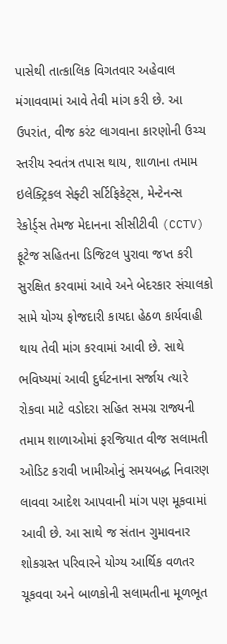પાસેથી તાત્કાલિક વિગતવાર અહેવાલ મંગાવવામાં આવે તેવી માંગ કરી છે. આ ઉપરાંત, વીજ કરંટ લાગવાના કારણોની ઉચ્ચ સ્તરીય સ્વતંત્ર તપાસ થાય, શાળાના તમામ ઇલેક્ટ્રિકલ સેફ્ટી સર્ટિફિકેટ્સ, મેન્ટેનન્સ રેકોર્ડ્સ તેમજ મેદાનના સીસીટીવી (CCTV) ફૂટેજ સહિતના ડિજિટલ પુરાવા જપ્ત કરી સુરક્ષિત કરવામાં આવે અને બેદરકાર સંચાલકો સામે યોગ્ય ફોજદારી કાયદા હેઠળ કાર્યવાહી થાય તેવી માંગ કરવામાં આવી છે. સાથે ભવિષ્યમાં આવી દુર્ઘટનાના સર્જાય ત્યારે રોકવા માટે વડોદરા સહિત સમગ્ર રાજ્યની તમામ શાળાઓમાં ફરજિયાત વીજ સલામતી ઓડિટ કરાવી ખામીઓનું સમયબદ્ધ નિવારણ લાવવા આદેશ આપવાની માંગ પણ મૂકવામાં આવી છે. આ સાથે જ સંતાન ગુમાવનાર શોકગ્રસ્ત પરિવારને યોગ્ય આર્થિક વળતર ચૂકવવા અને બાળકોની સલામતીના મૂળભૂત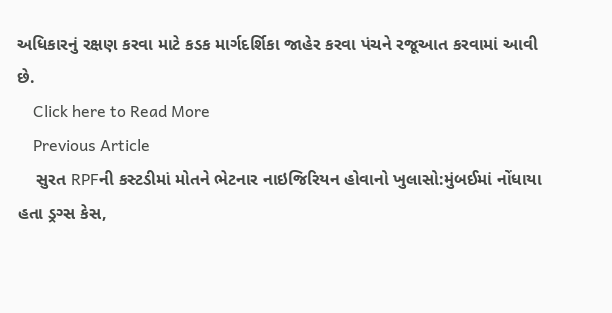અધિકારનું રક્ષણ કરવા માટે કડક માર્ગદર્શિકા જાહેર કરવા પંચને રજૂઆત કરવામાં આવી છે.
    Click here to Read More
    Previous Article
    સુરત RPFની કસ્ટડીમાં મોતને ભેટનાર નાઇજિરિયન હોવાનો ખુલાસો:મુંબઈમાં નોંધાયા હતા ડ્રગ્સ કેસ,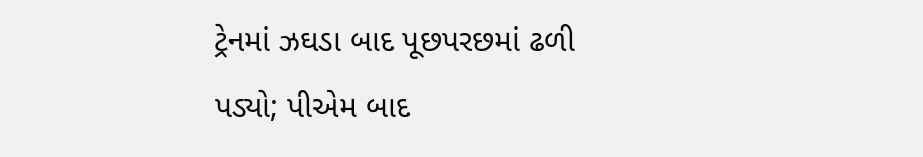ટ્રેનમાં ઝઘડા બાદ પૂછપરછમાં ઢળી પડ્યો; પીએમ બાદ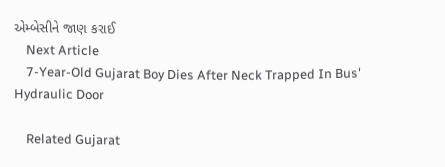એમ્બેસીને જાણ કરાઈ
    Next Article
    7-Year-Old Gujarat Boy Dies After Neck Trapped In Bus' Hydraulic Door

    Related Gujarat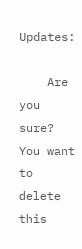Updates:

    Are you sure? You want to delete this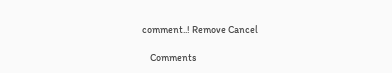comment..! Remove Cancel

    Comments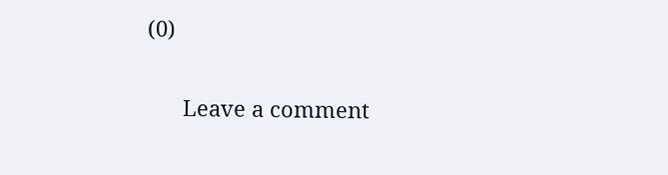(0)

      Leave a comment